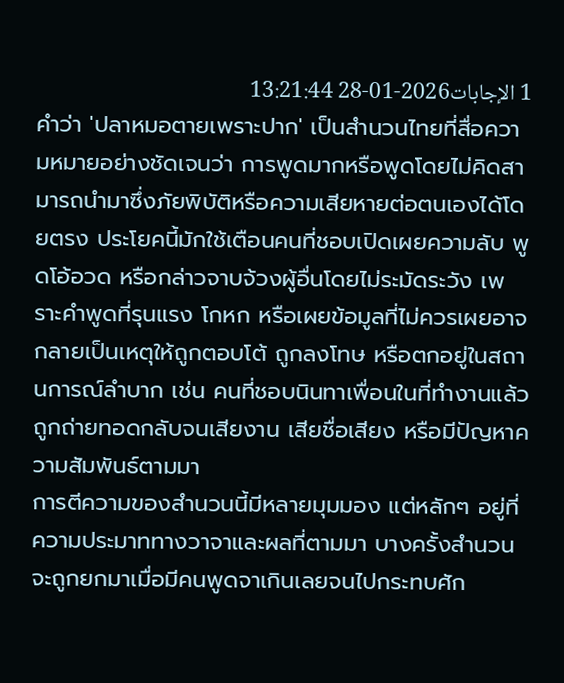1 الإجابات2026-01-28 13:21:44
คำว่า 'ปลาหมอตายเพราะปาก' เป็นสำนวนไทยที่สื่อความหมายอย่างชัดเจนว่า การพูดมากหรือพูดโดยไม่คิดสามารถนำมาซึ่งภัยพิบัติหรือความเสียหายต่อตนเองได้โดยตรง ประโยคนี้มักใช้เตือนคนที่ชอบเปิดเผยความลับ พูดโอ้อวด หรือกล่าวจาบจ้วงผู้อื่นโดยไม่ระมัดระวัง เพราะคำพูดที่รุนแรง โกหก หรือเผยข้อมูลที่ไม่ควรเผยอาจกลายเป็นเหตุให้ถูกตอบโต้ ถูกลงโทษ หรือตกอยู่ในสถานการณ์ลำบาก เช่น คนที่ชอบนินทาเพื่อนในที่ทำงานแล้วถูกถ่ายทอดกลับจนเสียงาน เสียชื่อเสียง หรือมีปัญหาความสัมพันธ์ตามมา
การตีความของสำนวนนี้มีหลายมุมมอง แต่หลักๆ อยู่ที่ความประมาททางวาจาและผลที่ตามมา บางครั้งสำนวนจะถูกยกมาเมื่อมีคนพูดจาเกินเลยจนไปกระทบศัก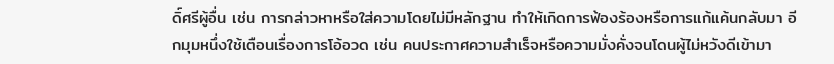ดิ์ศรีผู้อื่น เช่น การกล่าวหาหรือใส่ความโดยไม่มีหลักฐาน ทำให้เกิดการฟ้องร้องหรือการแก้แค้นกลับมา อีกมุมหนึ่งใช้เตือนเรื่องการโอ้อวด เช่น คนประกาศความสำเร็จหรือความมั่งคั่งจนโดนผู้ไม่หวังดีเข้ามา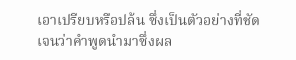เอาเปรียบหรือปล้น ซึ่งเป็นตัวอย่างที่ชัดเจนว่าคำพูดนำมาซึ่งผล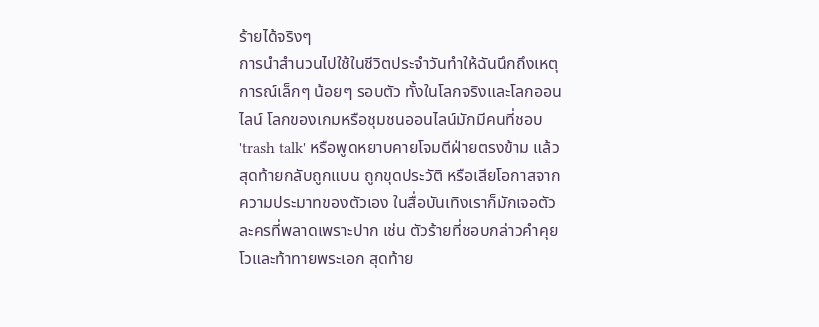ร้ายได้จริงๆ
การนำสำนวนไปใช้ในชีวิตประจำวันทำให้ฉันนึกถึงเหตุการณ์เล็กๆ น้อยๆ รอบตัว ทั้งในโลกจริงและโลกออนไลน์ โลกของเกมหรือชุมชนออนไลน์มักมีคนที่ชอบ 'trash talk' หรือพูดหยาบคายโจมตีฝ่ายตรงข้าม แล้วสุดท้ายกลับถูกแบน ถูกขุดประวัติ หรือเสียโอกาสจากความประมาทของตัวเอง ในสื่อบันเทิงเราก็มักเจอตัวละครที่พลาดเพราะปาก เช่น ตัวร้ายที่ชอบกล่าวคำคุยโวและท้าทายพระเอก สุดท้าย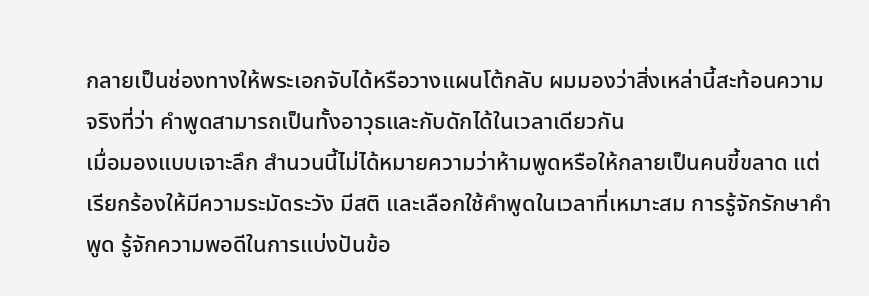กลายเป็นช่องทางให้พระเอกจับได้หรือวางแผนโต้กลับ ผมมองว่าสิ่งเหล่านี้สะท้อนความจริงที่ว่า คำพูดสามารถเป็นทั้งอาวุธและกับดักได้ในเวลาเดียวกัน
เมื่อมองแบบเจาะลึก สำนวนนี้ไม่ได้หมายความว่าห้ามพูดหรือให้กลายเป็นคนขี้ขลาด แต่เรียกร้องให้มีความระมัดระวัง มีสติ และเลือกใช้คำพูดในเวลาที่เหมาะสม การรู้จักรักษาคำพูด รู้จักความพอดีในการแบ่งปันข้อ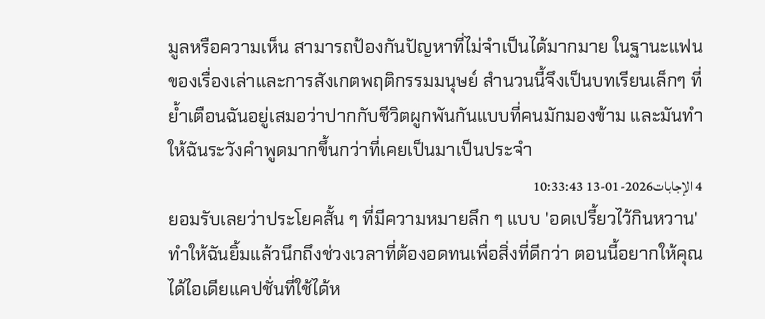มูลหรือความเห็น สามารถป้องกันปัญหาที่ไม่จำเป็นได้มากมาย ในฐานะแฟนของเรื่องเล่าและการสังเกตพฤติกรรมมนุษย์ สำนวนนี้จึงเป็นบทเรียนเล็กๆ ที่ย้ำเตือนฉันอยู่เสมอว่าปากกับชีวิตผูกพันกันแบบที่คนมักมองข้าม และมันทำให้ฉันระวังคำพูดมากขึ้นกว่าที่เคยเป็นมาเป็นประจำ
4 الإجابات2026-01-13 10:33:43
ยอมรับเลยว่าประโยคสั้น ๆ ที่มีความหมายลึก ๆ แบบ 'อดเปรี้ยวไว้กินหวาน' ทำให้ฉันยิ้มแล้วนึกถึงช่วงเวลาที่ต้องอดทนเพื่อสิ่งที่ดีกว่า ตอนนี้อยากให้คุณได้ไอเดียแคปชั่นที่ใช้ได้ห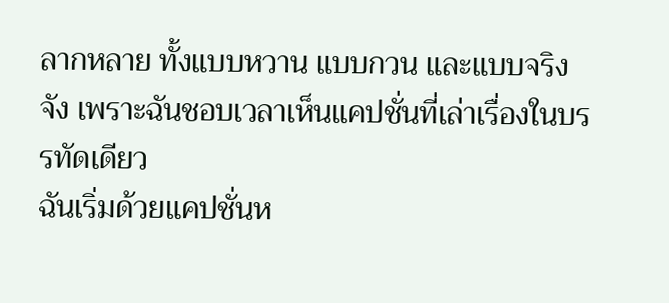ลากหลาย ทั้งแบบหวาน แบบกวน และแบบจริงจัง เพราะฉันชอบเวลาเห็นแคปชั่นที่เล่าเรื่องในบรรทัดเดียว
ฉันเริ่มด้วยแคปชั่นห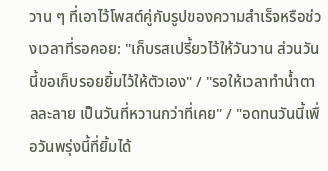วาน ๆ ที่เอาไว้โพสต์คู่กับรูปของความสำเร็จหรือช่วงเวลาที่รอคอย: "เก็บรสเปรี้ยวไว้ให้วันวาน ส่วนวันนี้ขอเก็บรอยยิ้มไว้ให้ตัวเอง" / "รอให้เวลาทำน้ำตาลละลาย เป็นวันที่หวานกว่าที่เคย" / "อดทนวันนี้เพื่อวันพรุ่งนี้ที่ยิ้มได้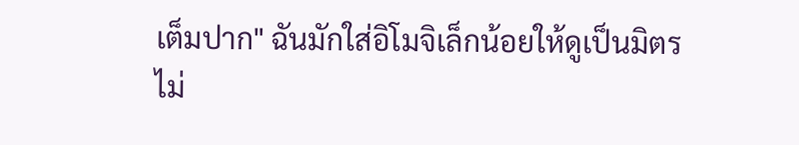เต็มปาก" ฉันมักใส่อิโมจิเล็กน้อยให้ดูเป็นมิตร ไม่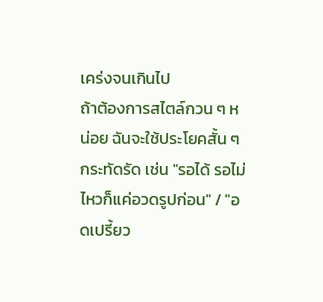เคร่งจนเกินไป
ถ้าต้องการสไตล์กวน ๆ หน่อย ฉันจะใช้ประโยคสั้น ๆ กระทัดรัด เช่น "รอได้ รอไม่ไหวก็แค่อวดรูปก่อน" / "อดเปรี้ยว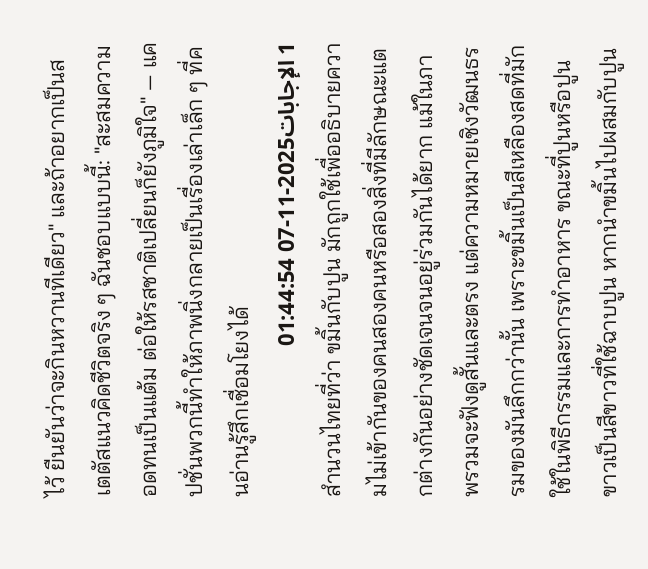ไว้ ยืนยันว่าจะกินหวานทีเดียว" และถ้าอยากเป็นสเตตัสแนวคิดชีวิตจริง ๆ ฉันชอบแบบนี้: "สะสมความอดทนเป็นแต้ม ต่อให้รสชาติเปลี่ยนก็ยังภูมิใจ" — แคปชั่นพวกนี้ทำให้ภาพนิ่งกลายเป็นเรื่องเล่าเล็ก ๆ ที่คนอ่านรู้สึกเชื่อมโยงได้
1 الإجابات2025-11-07 01:44:54
สำนวนไทยที่ว่า ขมิ้นกับปูน มักถูกใช้เพื่ออธิบายความไม่เข้ากันของคนสองคนหรือสองสิ่งที่มีลักษณะแตกต่างกันอย่างชัดเจนจนอยู่ร่วมกันได้ยาก แม้ในภาพรวมจะฟังดูสั้นและตรง แต่ความหมายเชิงวัฒนธรรมของมันลึกกว่านั้น เพราะขมิ้นเป็นสีเหลืองสดที่มักใช้ในพิธีกรรมและการทำอาหาร ขณะที่ปูนหรือปูนขาวเป็นสีขาวที่ใช้ฉาบปูน หากนำขมิ้นไปผสมกับปูน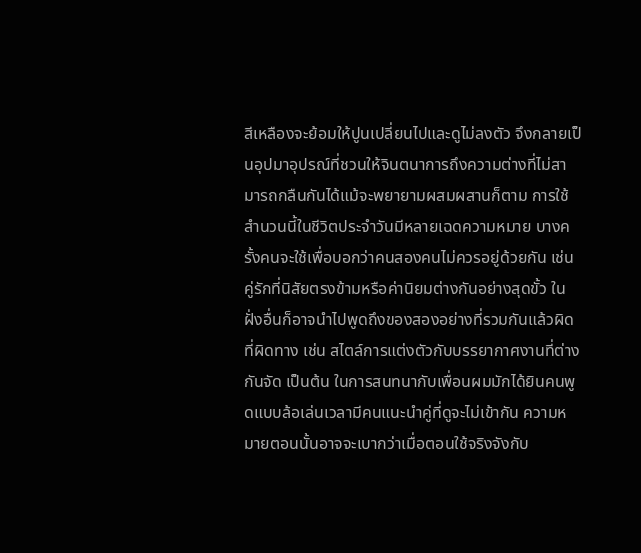สีเหลืองจะย้อมให้ปูนเปลี่ยนไปและดูไม่ลงตัว จึงกลายเป็นอุปมาอุปรณ์ที่ชวนให้จินตนาการถึงความต่างที่ไม่สามารถกลืนกันได้แม้จะพยายามผสมผสานก็ตาม การใช้สำนวนนี้ในชีวิตประจำวันมีหลายเฉดความหมาย บางครั้งคนจะใช้เพื่อบอกว่าคนสองคนไม่ควรอยู่ด้วยกัน เช่น คู่รักที่นิสัยตรงข้ามหรือค่านิยมต่างกันอย่างสุดขั้ว ในฝั่งอื่นก็อาจนำไปพูดถึงของสองอย่างที่รวมกันแล้วผิดที่ผิดทาง เช่น สไตล์การแต่งตัวกับบรรยากาศงานที่ต่างกันจัด เป็นต้น ในการสนทนากับเพื่อนผมมักได้ยินคนพูดแบบล้อเล่นเวลามีคนแนะนำคู่ที่ดูจะไม่เข้ากัน ความหมายตอนนั้นอาจจะเบากว่าเมื่อตอนใช้จริงจังกับ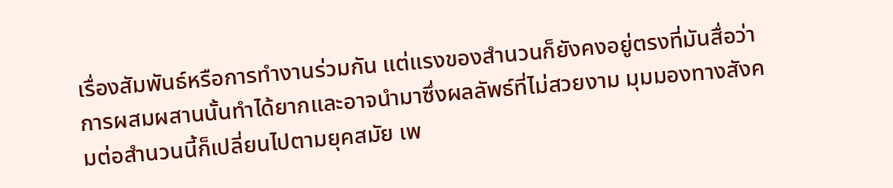เรื่องสัมพันธ์หรือการทำงานร่วมกัน แต่แรงของสำนวนก็ยังคงอยู่ตรงที่มันสื่อว่าการผสมผสานนั้นทำได้ยากและอาจนำมาซึ่งผลลัพธ์ที่ไม่สวยงาม มุมมองทางสังคมต่อสำนวนนี้ก็เปลี่ยนไปตามยุคสมัย เพ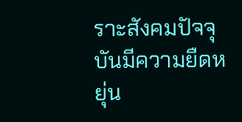ราะสังคมปัจจุบันมีความยืดหยุ่น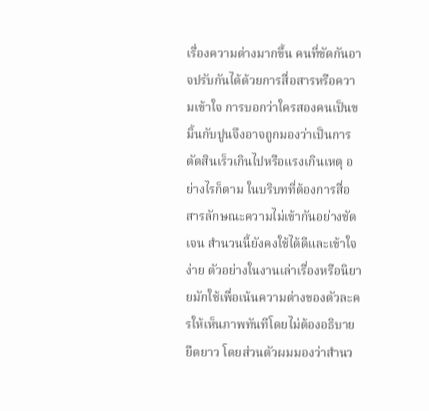เรื่องความต่างมากขึ้น คนที่ขัดกันอาจปรับกันได้ด้วยการสื่อสารหรือความเข้าใจ การบอกว่าใครสองคนเป็นขมิ้นกับปูนจึงอาจถูกมองว่าเป็นการตัดสินเร็วเกินไปหรือแรงเกินเหตุ อย่างไรก็ตาม ในบริบทที่ต้องการสื่อสารลักษณะความไม่เข้ากันอย่างชัดเจน สำนวนนี้ยังคงใช้ได้ดีและเข้าใจง่าย ตัวอย่างในงานเล่าเรื่องหรือนิยายมักใช้เพื่อเน้นความต่างของตัวละครให้เห็นภาพทันทีโดยไม่ต้องอธิบายยืดยาว โดยส่วนตัวผมมองว่าสำนว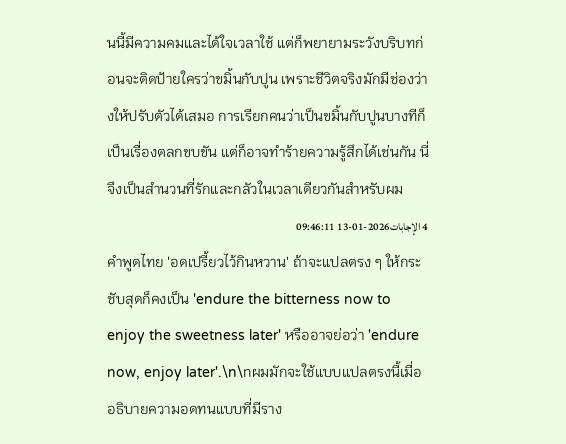นนี้มีความคมและได้ใจเวลาใช้ แต่ก็พยายามระวังบริบทก่อนจะติดป้ายใครว่าขมิ้นกับปูน เพราะชีวิตจริงมักมีช่องว่างให้ปรับตัวได้เสมอ การเรียกคนว่าเป็นขมิ้นกับปูนบางทีก็เป็นเรื่องตลกขบขัน แต่ก็อาจทำร้ายความรู้สึกได้เช่นกัน นี่จึงเป็นสำนวนที่รักและกลัวในเวลาเดียวกันสำหรับผม
4 الإجابات2026-01-13 09:46:11
คำพูดไทย 'อดเปรี้ยวไว้กินหวาน' ถ้าจะแปลตรง ๆ ให้กระชับสุดก็คงเป็น 'endure the bitterness now to enjoy the sweetness later' หรืออาจย่อว่า 'endure now, enjoy later'.\n\nผมมักจะใช้แบบแปลตรงนี้เมื่ออธิบายความอดทนแบบที่มีราง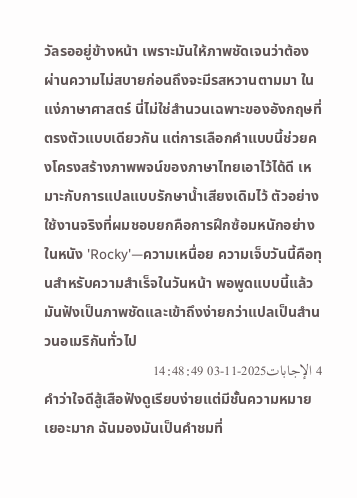วัลรออยู่ข้างหน้า เพราะมันให้ภาพชัดเจนว่าต้องผ่านความไม่สบายก่อนถึงจะมีรสหวานตามมา ในแง่ภาษาศาสตร์ นี่ไม่ใช่สำนวนเฉพาะของอังกฤษที่ตรงตัวแบบเดียวกัน แต่การเลือกคำแบบนี้ช่วยคงโครงสร้างภาพพจน์ของภาษาไทยเอาไว้ได้ดี เหมาะกับการแปลแบบรักษาน้ำเสียงเดิมไว้ ตัวอย่างใช้งานจริงที่ผมชอบยกคือการฝึกซ้อมหนักอย่างในหนัง 'Rocky'—ความเหนื่อย ความเจ็บวันนี้คือทุนสำหรับความสำเร็จในวันหน้า พอพูดแบบนี้แล้วมันฟังเป็นภาพชัดและเข้าถึงง่ายกว่าแปลเป็นสำนวนอเมริกันทั่วไป
4 الإجابات2025-11-03 14:48:49
คำว่าใจดีสู้เสือฟังดูเรียบง่ายแต่มีชั้นความหมายเยอะมาก ฉันมองมันเป็นคำชมที่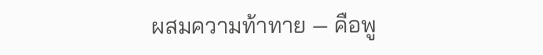ผสมความท้าทาย — คือพู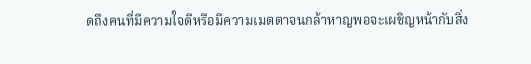ดถึงคนที่มีความใจดีหรือมีความเมตตาจนกล้าหาญพอจะเผชิญหน้ากับสิ่ง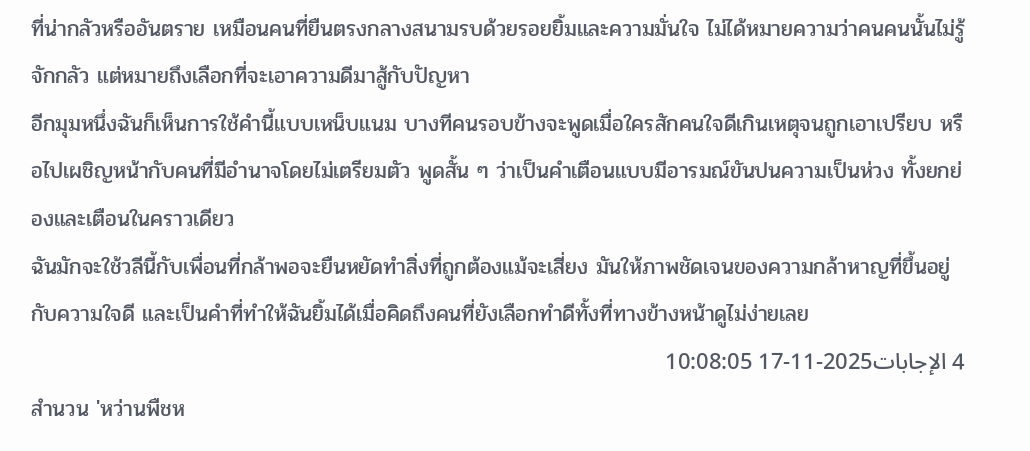ที่น่ากลัวหรืออันตราย เหมือนคนที่ยืนตรงกลางสนามรบด้วยรอยยิ้มและความมั่นใจ ไม่ได้หมายความว่าคนคนนั้นไม่รู้จักกลัว แต่หมายถึงเลือกที่จะเอาความดีมาสู้กับปัญหา
อีกมุมหนึ่งฉันก็เห็นการใช้คำนี้แบบเหน็บแนม บางทีคนรอบข้างจะพูดเมื่อใครสักคนใจดีเกินเหตุจนถูกเอาเปรียบ หรือไปเผชิญหน้ากับคนที่มีอำนาจโดยไม่เตรียมตัว พูดสั้น ๆ ว่าเป็นคำเตือนแบบมีอารมณ์ขันปนความเป็นห่วง ทั้งยกย่องและเตือนในคราวเดียว
ฉันมักจะใช้วลีนี้กับเพื่อนที่กล้าพอจะยืนหยัดทำสิ่งที่ถูกต้องแม้จะเสี่ยง มันให้ภาพชัดเจนของความกล้าหาญที่ขึ้นอยู่กับความใจดี และเป็นคำที่ทำให้ฉันยิ้มได้เมื่อคิดถึงคนที่ยังเลือกทำดีทั้งที่ทางข้างหน้าดูไม่ง่ายเลย
4 الإجابات2025-11-17 10:08:05
สำนวน 'หว่านพืชห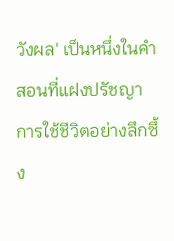วังผล' เป็นหนึ่งในคำสอนที่แฝงปรัชญาการใช้ชีวิตอย่างลึกซึ้ง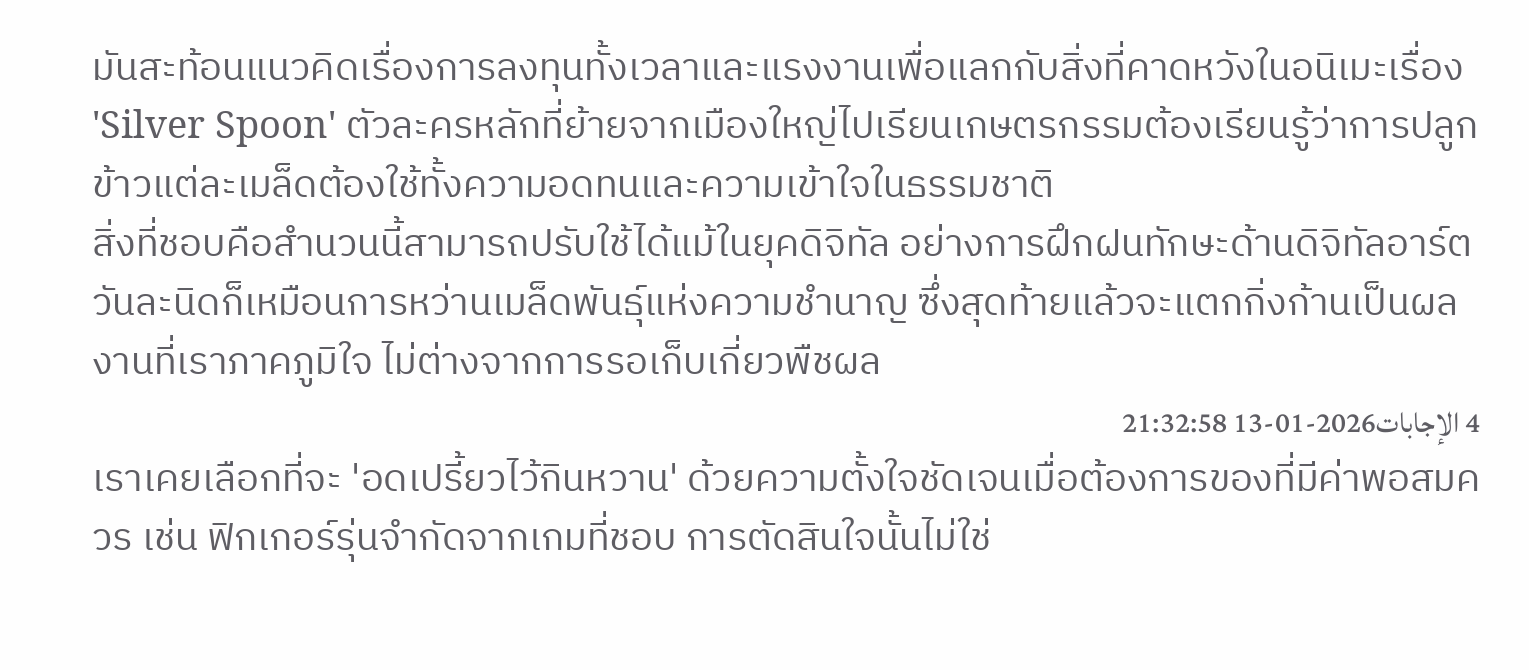มันสะท้อนแนวคิดเรื่องการลงทุนทั้งเวลาและแรงงานเพื่อแลกกับสิ่งที่คาดหวังในอนิเมะเรื่อง 'Silver Spoon' ตัวละครหลักที่ย้ายจากเมืองใหญ่ไปเรียนเกษตรกรรมต้องเรียนรู้ว่าการปลูกข้าวแต่ละเมล็ดต้องใช้ทั้งความอดทนและความเข้าใจในธรรมชาติ
สิ่งที่ชอบคือสำนวนนี้สามารถปรับใช้ได้แม้ในยุคดิจิทัล อย่างการฝึกฝนทักษะด้านดิจิทัลอาร์ตวันละนิดก็เหมือนการหว่านเมล็ดพันธุ์แห่งความชำนาญ ซึ่งสุดท้ายแล้วจะแตกกิ่งก้านเป็นผลงานที่เราภาคภูมิใจ ไม่ต่างจากการรอเก็บเกี่ยวพืชผล
4 الإجابات2026-01-13 21:32:58
เราเคยเลือกที่จะ 'อดเปรี้ยวไว้กินหวาน' ด้วยความตั้งใจชัดเจนเมื่อต้องการของที่มีค่าพอสมควร เช่น ฟิกเกอร์รุ่นจำกัดจากเกมที่ชอบ การตัดสินใจนั้นไม่ใช่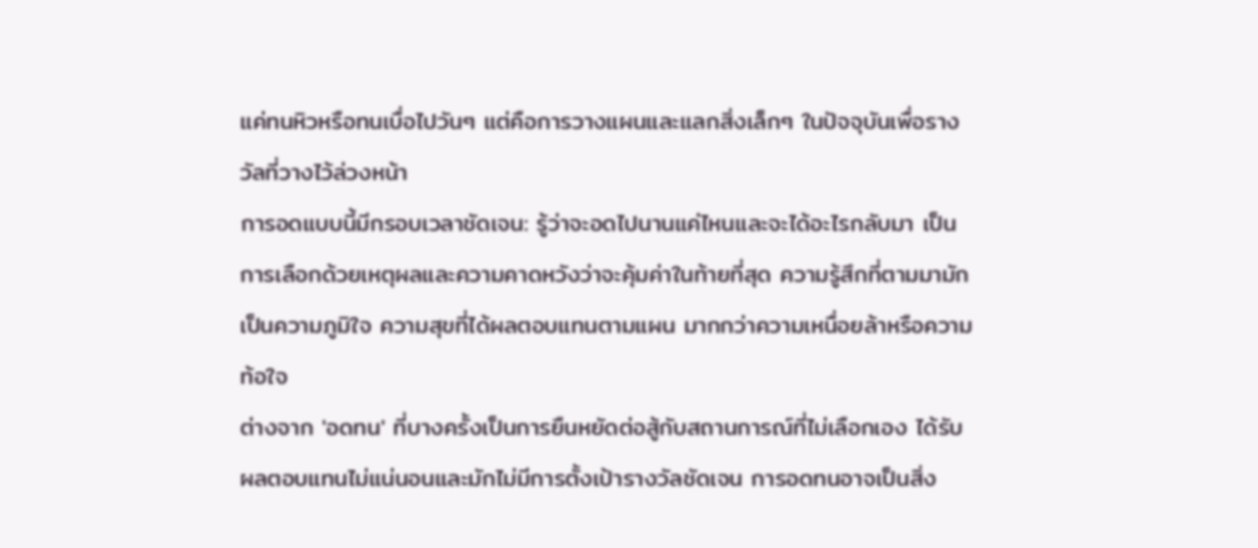แค่ทนหิวหรือทนเบื่อไปวันๆ แต่คือการวางแผนและแลกสิ่งเล็กๆ ในปัจจุบันเพื่อรางวัลที่วางไว้ล่วงหน้า
การอดแบบนี้มีกรอบเวลาชัดเจน: รู้ว่าจะอดไปนานแค่ไหนและจะได้อะไรกลับมา เป็นการเลือกด้วยเหตุผลและความคาดหวังว่าจะคุ้มค่าในท้ายที่สุด ความรู้สึกที่ตามมามักเป็นความภูมิใจ ความสุขที่ได้ผลตอบแทนตามแผน มากกว่าความเหนื่อยล้าหรือความท้อใจ
ต่างจาก 'อดทน' ที่บางครั้งเป็นการยืนหยัดต่อสู้กับสถานการณ์ที่ไม่เลือกเอง ได้รับผลตอบแทนไม่แน่นอนและมักไม่มีการตั้งเป้ารางวัลชัดเจน การอดทนอาจเป็นสิ่ง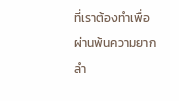ที่เราต้องทำเพื่อผ่านพ้นความยากลำ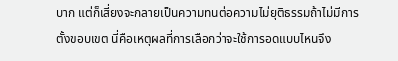บาก แต่ก็เสี่ยงจะกลายเป็นความทนต่อความไม่ยุติธรรมถ้าไม่มีการตั้งขอบเขต นี่คือเหตุผลที่การเลือกว่าจะใช้การอดแบบไหนจึง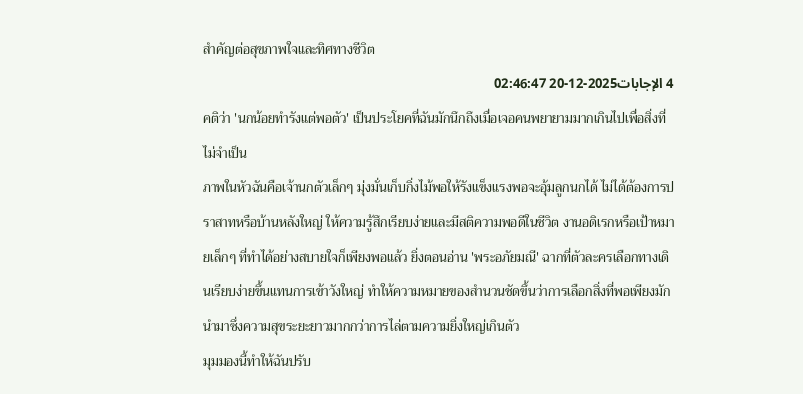สำคัญต่อสุขภาพใจและทิศทางชีวิต
4 الإجابات2025-12-20 02:46:47
คติว่า 'นกน้อยทํารังแต่พอตัว' เป็นประโยคที่ฉันมักนึกถึงเมื่อเจอคนพยายามมากเกินไปเพื่อสิ่งที่ไม่จำเป็น
ภาพในหัวฉันคือเจ้านกตัวเล็กๆ มุ่งมั่นเก็บกิ่งไม้พอให้รังแข็งแรงพอจะอุ้มลูกนกได้ ไม่ได้ต้องการปราสาทหรือบ้านหลังใหญ่ ให้ความรู้สึกเรียบง่ายและมีสติความพอดีในชีวิต งานอดิเรกหรือเป้าหมายเล็กๆ ที่ทำได้อย่างสบายใจก็เพียงพอแล้ว ยิ่งตอนอ่าน 'พระอภัยมณี' ฉากที่ตัวละครเลือกทางเดินเรียบง่ายขึ้นแทนการเข้าวังใหญ่ ทำให้ความหมายของสำนวนชัดขึ้นว่าการเลือกสิ่งที่พอเพียงมักนำมาซึ่งความสุขระยะยาวมากกว่าการไล่ตามความยิ่งใหญ่เกินตัว
มุมมองนี้ทำให้ฉันปรับ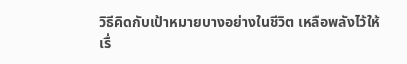วิธีคิดกับเป้าหมายบางอย่างในชีวิต เหลือพลังไว้ให้เรื่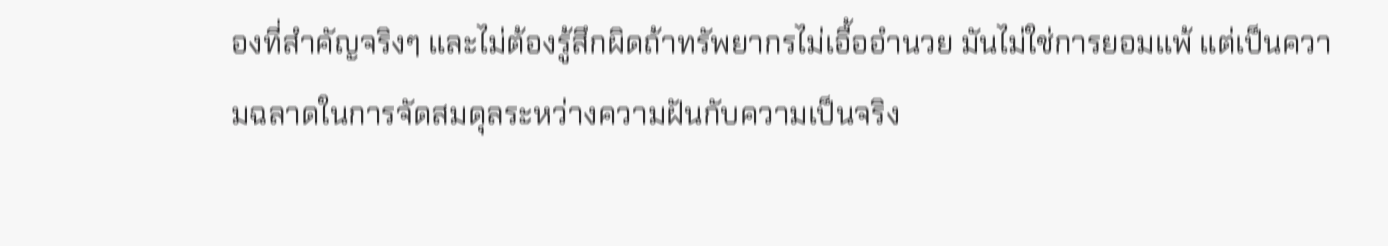องที่สำคัญจริงๆ และไม่ต้องรู้สึกผิดถ้าทรัพยากรไม่เอื้ออำนวย มันไม่ใช่การยอมแพ้ แต่เป็นความฉลาดในการจัดสมดุลระหว่างความฝันกับความเป็นจริง